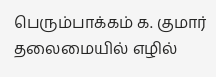பெரும்பாக்கம் க. குமார் தலைமையில் எழில்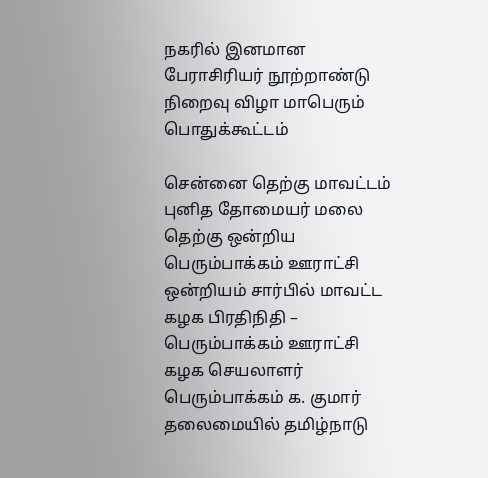நகரில் இனமான பேராசிரியர் நூற்றாண்டு நிறைவு விழா மாபெரும் பொதுக்கூட்டம்

சென்னை தெற்கு மாவட்டம் புனித தோமையர் மலை தெற்கு ஒன்றிய பெரும்பாக்கம் ஊராட்சி ஒன்றியம் சார்பில் மாவட்ட கழக பிரதிநிதி – பெரும்பாக்கம் ஊராட்சி கழக செயலாளர் பெரும்பாக்கம் க. குமார் தலைமையில் தமிழ்நாடு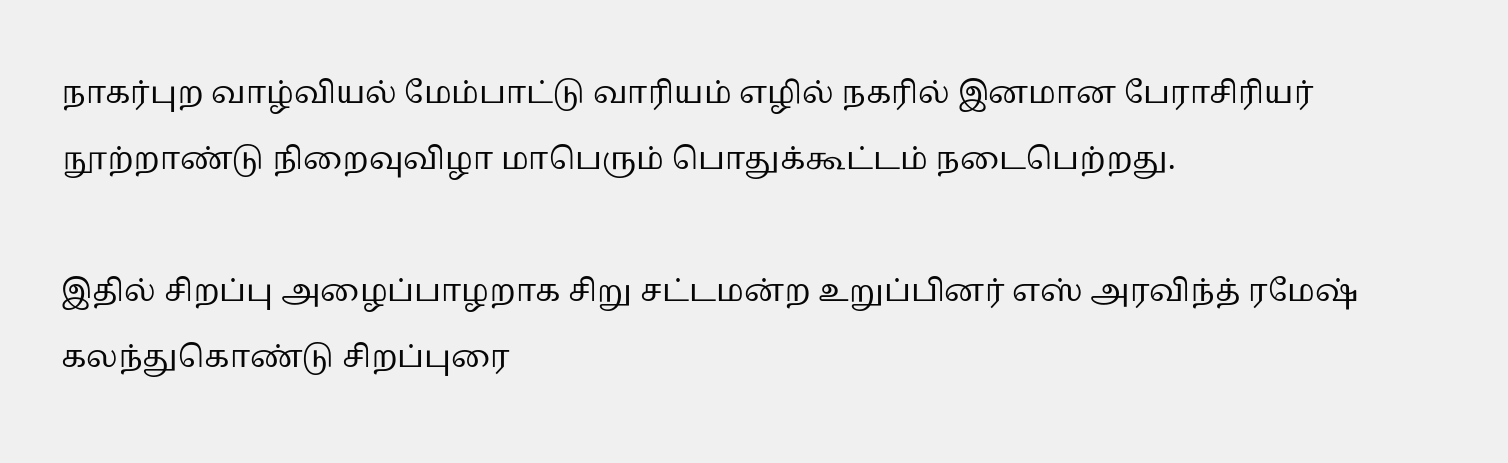நாகர்புற வாழ்வியல் மேம்பாட்டு வாரியம் எழில் நகரில் இனமான பேராசிரியர் நூற்றாண்டு நிறைவுவிழா மாபெரும் பொதுக்கூட்டம் நடைபெற்றது.

இதில் சிறப்பு அழைப்பாழறாக சிறு சட்டமன்ற உறுப்பினர் எஸ் அரவிந்த் ரமேஷ் கலந்துகொண்டு சிறப்புரை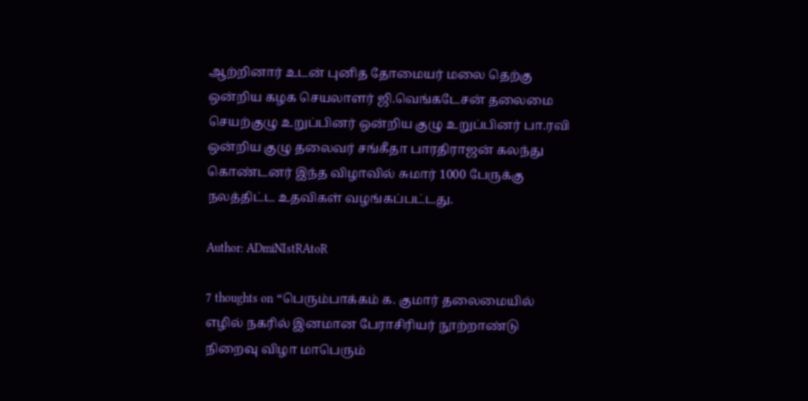ஆற்றினார் உடன் புனித தோமையர் மலை தெற்கு ஒன்றிய கழக செயலாளர் ஜி.வெங்கடேசன் தலைமை செயற்குழு உறுப்பினர் ஒன்றிய குழு உறுப்பினர் பா.ரவி ஒன்றிய குழு தலைவர் சங்கீதா பாரதிராஜன் கலந்து கொண்டனர் இந்த விழாவில் சுமார் 1000 பேருக்கு நலத்திட்ட உதவிகள் வழங்கப்பட்டது.

Author: ADmiNIstRAtoR

7 thoughts on “பெரும்பாக்கம் க. குமார் தலைமையில் எழில் நகரில் இனமான பேராசிரியர் நூற்றாண்டு நிறைவு விழா மாபெரும்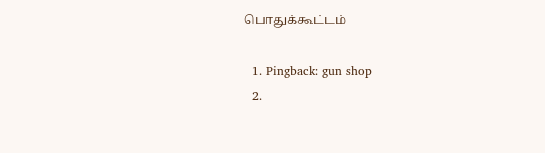பொதுக்கூட்டம்

  1. Pingback: gun shop
  2.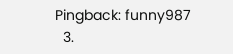Pingback: funny987
  3.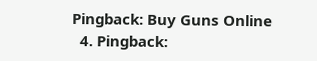Pingback: Buy Guns Online
  4. Pingback: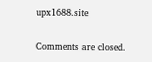upx1688.site

Comments are closed.